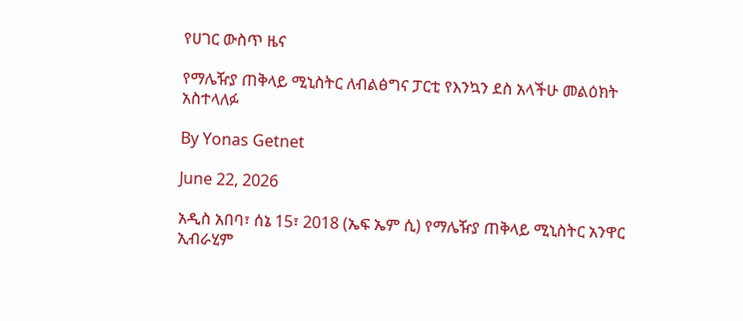የሀገር ውስጥ ዜና

የማሌዥያ ጠቅላይ ሚኒስትር ለብልፅግና ፓርቲ የእንኳን ደስ አላችሁ መልዕክት አስተላለፉ

By Yonas Getnet

June 22, 2026

አዲስ አበባ፣ ሰኔ 15፣ 2018 (ኤፍ ኤም ሲ) የማሌዥያ ጠቅላይ ሚኒስትር አንዋር ኢብራሂም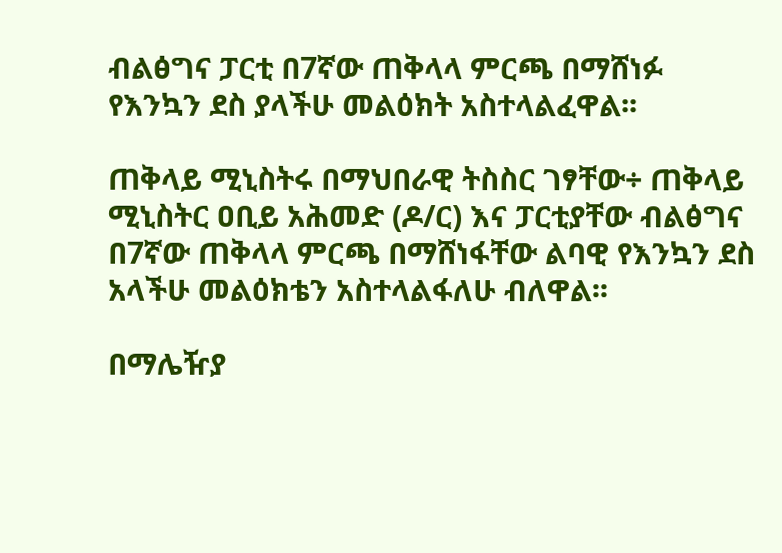ብልፅግና ፓርቲ በ7ኛው ጠቅላላ ምርጫ በማሸነፉ የእንኳን ደስ ያላችሁ መልዕክት አስተላልፈዋል፡፡

ጠቅላይ ሚኒስትሩ በማህበራዊ ትስስር ገፃቸው÷ ጠቅላይ ሚኒስትር ዐቢይ አሕመድ (ዶ/ር) እና ፓርቲያቸው ብልፅግና በ7ኛው ጠቅላላ ምርጫ በማሸነፋቸው ልባዊ የእንኳን ደስ አላችሁ መልዕክቴን አስተላልፋለሁ ብለዋል፡፡

በማሌዥያ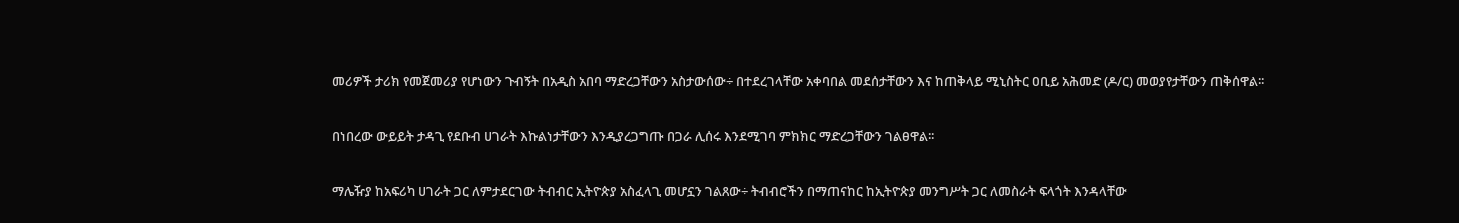መሪዎች ታሪክ የመጀመሪያ የሆነውን ጉብኝት በአዲስ አበባ ማድረጋቸውን አስታውሰው÷ በተደረገላቸው አቀባበል መደሰታቸውን እና ከጠቅላይ ሚኒስትር ዐቢይ አሕመድ (ዶ/ር) መወያየታቸውን ጠቅሰዋል፡፡

በነበረው ውይይት ታዳጊ የደቡብ ሀገራት እኩልነታቸውን እንዲያረጋግጡ በጋራ ሊሰሩ እንደሚገባ ምክክር ማድረጋቸውን ገልፀዋል፡፡

ማሌዥያ ከአፍሪካ ሀገራት ጋር ለምታደርገው ትብብር ኢትዮጵያ አስፈላጊ መሆኗን ገልጸው÷ ትብብሮችን በማጠናከር ከኢትዮጵያ መንግሥት ጋር ለመስራት ፍላጎት እንዳላቸው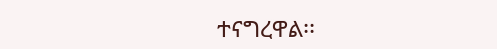ተናግረዋል፡፡